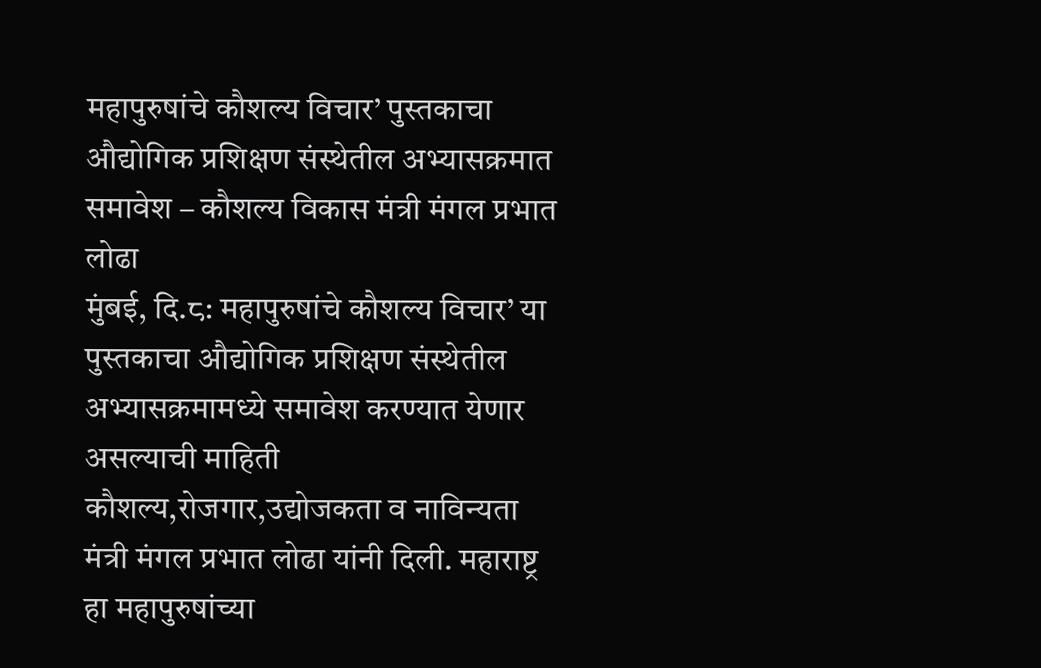महापुरुषांचे कौशल्य विचार’ पुस्तकाचा औद्योगिक प्रशिक्षण संस्थेतील अभ्यासक्रमात समावेश – कौशल्य विकास मंत्री मंगल प्रभात लोढा
मुंबई, दि.८: महापुरुषांचे कौशल्य विचार’ या पुस्तकाचा औद्योगिक प्रशिक्षण संस्थेतील अभ्यासक्रमामध्ये समावेश करण्यात येणार असल्याची माहिती कौशल्य,रोजगार,उद्योजकता व नाविन्यता मंत्री मंगल प्रभात लोढा यांनी दिली. महाराष्ट्र हा महापुरुषांच्या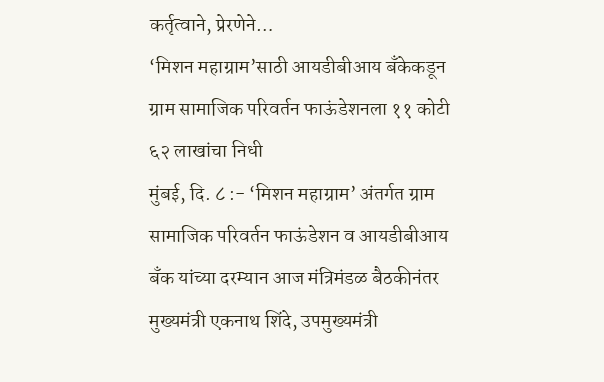कर्तृत्वाने, प्रेरणेने…
‘मिशन महाग्राम’साठी आयडीबीआय बँकेकडून ग्राम सामाजिक परिवर्तन फाऊंडेशनला ११ कोटी ६२ लाखांचा निधी
मुंबई, दि. ८ :- ‘मिशन महाग्राम’ अंतर्गत ग्राम सामाजिक परिवर्तन फाऊंडेशन व आयडीबीआय बँक यांच्या दरम्यान आज मंत्रिमंडळ बैठकीनंतर मुख्यमंत्री एकनाथ शिंदे, उपमुख्यमंत्री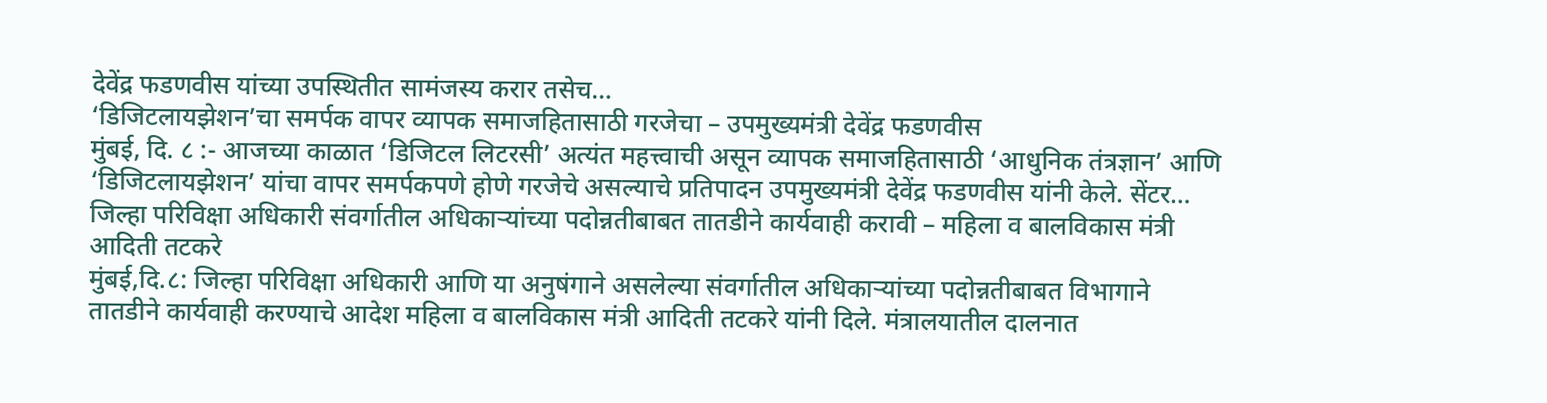देवेंद्र फडणवीस यांच्या उपस्थितीत सामंजस्य करार तसेच…
‘डिजिटलायझेशन’चा समर्पक वापर व्यापक समाजहितासाठी गरजेचा – उपमुख्यमंत्री देवेंद्र फडणवीस
मुंबई, दि. ८ :- आजच्या काळात ‘डिजिटल लिटरसी’ अत्यंत महत्त्वाची असून व्यापक समाजहितासाठी ‘आधुनिक तंत्रज्ञान’ आणि ‘डिजिटलायझेशन’ यांचा वापर समर्पकपणे होणे गरजेचे असल्याचे प्रतिपादन उपमुख्यमंत्री देवेंद्र फडणवीस यांनी केले. सेंटर…
जिल्हा परिविक्षा अधिकारी संवर्गातील अधिकाऱ्यांच्या पदोन्नतीबाबत तातडीने कार्यवाही करावी – महिला व बालविकास मंत्री आदिती तटकरे
मुंबई,दि.८: जिल्हा परिविक्षा अधिकारी आणि या अनुषंगाने असलेल्या संवर्गातील अधिकाऱ्यांच्या पदोन्नतीबाबत विभागाने तातडीने कार्यवाही करण्याचे आदेश महिला व बालविकास मंत्री आदिती तटकरे यांनी दिले. मंत्रालयातील दालनात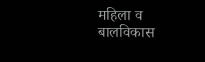महिला व बालविकास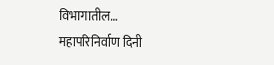विभागातील…
महापरिनिर्वाण दिनी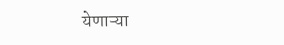येणाऱ्या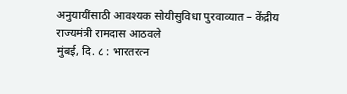अनुयायींसाठी आवश्यक सोयीसुविधा पुरवाव्यात – केंद्रीय राज्यमंत्री रामदास आठवले
मुंबई, दि. ८ : भारतरत्न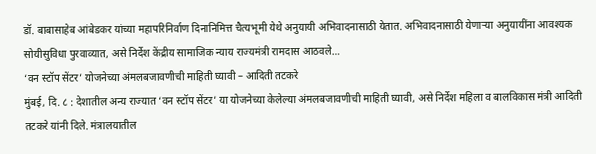डॉ. बाबासाहेब आंबेडकर यांच्या महापरिनिर्वाण दिनानिमित्त चैत्यभूमी येथे अनुयायी अभिवादनासाठी येतात. अभिवादनासाठी येणाऱ्या अनुयायींना आवश्यक सोयीसुविधा पुरवाव्यात, असे निर्देश केंद्रीय सामाजिक न्याय राज्यमंत्री रामदास आठवले…
‘वन स्टॉप सेंटर’ योजनेच्या अंमलबजावणीची माहिती घ्यावी – आदिती तटकरे
मुंबई, दि. ८ : देशातील अन्य राज्यात ‘वन स्टॉप सेंटर’ या योजनेच्या केलेल्या अंमलबजावणीची माहिती घ्यावी, असे निर्देश महिला व बालविकास मंत्री आदिती तटकरे यांनी दिले. मंत्रालयातील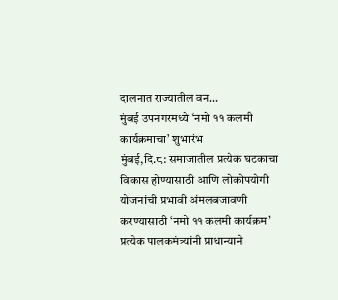दालनात राज्यातील वन…
मुंबई उपनगरमध्ये ‘नमो ११ कलमी कार्यक्रमाचा’ शुभारंभ
मुंबई,दि.८: समाजातील प्रत्येक घटकाचा विकास होण्यासाठी आणि लोकोपयोगी योजनांची प्रभावी अंमलबजावणी करण्यासाठी ‘नमो ११ कलमी कार्यक्रम’ प्रत्येक पालकमंत्र्यांनी प्राधान्याने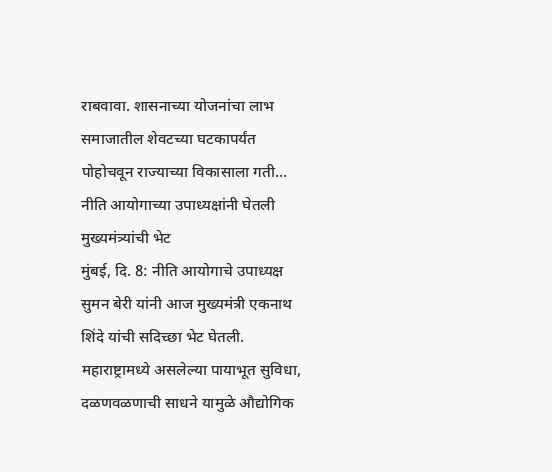राबवावा. शासनाच्या योजनांचा लाभ समाजातील शेवटच्या घटकापर्यंत पोहोचवून राज्याच्या विकासाला गती…
नीति आयोगाच्या उपाध्यक्षांनी घेतली मुख्यमंत्र्यांची भेट
मुंबई, दि. 8: नीति आयोगाचे उपाध्यक्ष सुमन बेरी यांनी आज मुख्यमंत्री एकनाथ शिंदे यांची सदिच्छा भेट घेतली. महाराष्ट्रामध्ये असलेल्या पायाभूत सुविधा, दळणवळणाची साधने यामुळे औद्योगिक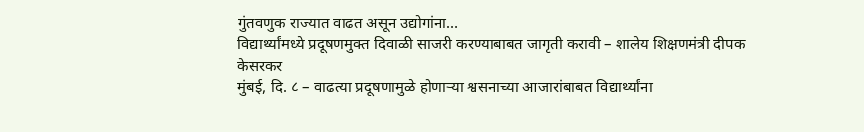गुंतवणुक राज्यात वाढत असून उद्योगांना…
विद्यार्थ्यांमध्ये प्रदूषणमुक्त दिवाळी साजरी करण्याबाबत जागृती करावी – शालेय शिक्षणमंत्री दीपक केसरकर
मुंबई, दि. ८ – वाढत्या प्रदूषणामुळे होणाऱ्या श्वसनाच्या आजारांबाबत विद्यार्थ्यांना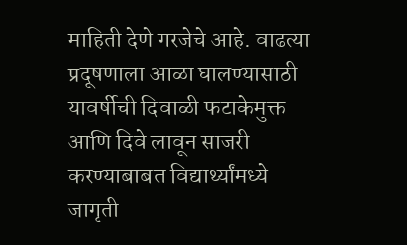माहिती देणे गरजेचे आहे. वाढत्या प्रदूषणाला आळा घालण्यासाठी यावर्षीची दिवाळी फटाकेमुक्त आणि दिवे लावून साजरी करण्याबाबत विद्यार्थ्यांमध्ये जागृती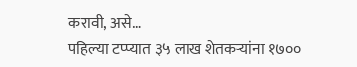करावी, असे…
पहिल्या टप्प्यात ३५ लाख शेतकऱ्यांना १७००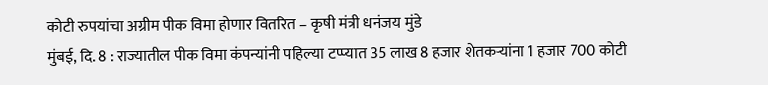कोटी रुपयांचा अग्रीम पीक विमा होणार वितरित – कृषी मंत्री धनंजय मुंडे
मुंबई, दि. 8 : राज्यातील पीक विमा कंपन्यांनी पहिल्या टप्प्यात 35 लाख 8 हजार शेतकऱ्यांना 1 हजार 700 कोटी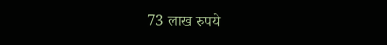73 लाख रुपये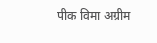पीक विमा अग्रीम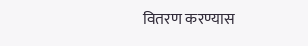वितरण करण्यास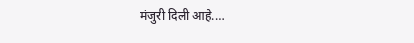मंजुरी दिली आहे.…